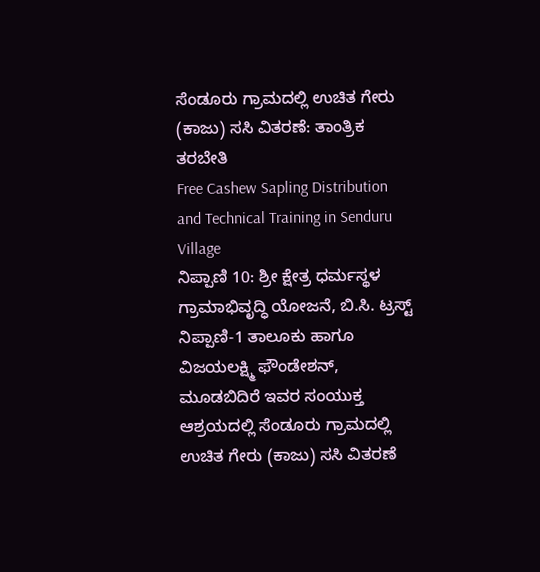ಸೆಂಡೂರು ಗ್ರಾಮದಲ್ಲಿ ಉಚಿತ ಗೇರು (ಕಾಜು) ಸಸಿ ವಿತರಣೆ: ತಾಂತ್ರಿಕ ತರಬೇತಿ
Free Cashew Sapling Distribution and Technical Training in Senduru Village
ನಿಪ್ಪಾಣಿ 10: ಶ್ರೀ ಕ್ಷೇತ್ರ ಧರ್ಮಸ್ಥಳ ಗ್ರಾಮಾಭಿವೃದ್ಧಿ ಯೋಜನೆ, ಬಿ.ಸಿ. ಟ್ರಸ್ಟ್ ನಿಪ್ಪಾಣಿ-1 ತಾಲೂಕು ಹಾಗೂ ವಿಜಯಲಕ್ಷ್ಮಿ ಫೌಂಡೇಶನ್, ಮೂಡಬಿದಿರೆ ಇವರ ಸಂಯುಕ್ತ ಆಶ್ರಯದಲ್ಲಿ ಸೆಂಡೂರು ಗ್ರಾಮದಲ್ಲಿ ಉಚಿತ ಗೇರು (ಕಾಜು) ಸಸಿ ವಿತರಣೆ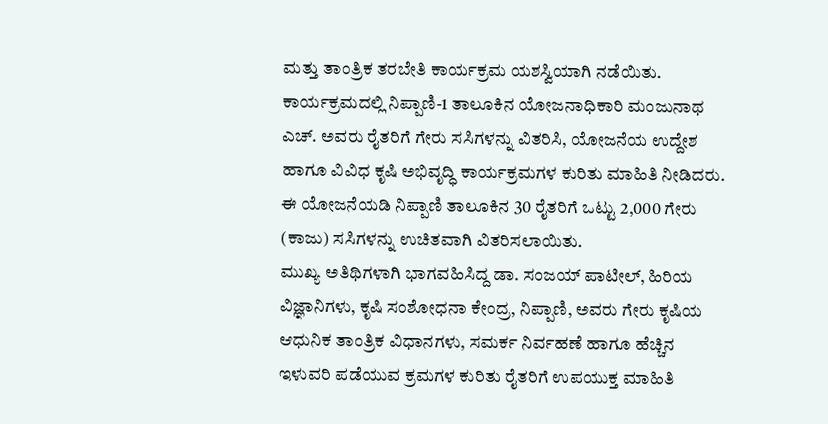ಮತ್ತು ತಾಂತ್ರಿಕ ತರಬೇತಿ ಕಾರ್ಯಕ್ರಮ ಯಶಸ್ವಿಯಾಗಿ ನಡೆಯಿತು.
ಕಾರ್ಯಕ್ರಮದಲ್ಲಿ ನಿಪ್ಪಾಣಿ-1 ತಾಲೂಕಿನ ಯೋಜನಾಧಿಕಾರಿ ಮಂಜುನಾಥ ಎಚ್. ಅವರು ರೈತರಿಗೆ ಗೇರು ಸಸಿಗಳನ್ನು ವಿತರಿಸಿ, ಯೋಜನೆಯ ಉದ್ದೇಶ ಹಾಗೂ ವಿವಿಧ ಕೃಷಿ ಅಭಿವೃದ್ಧಿ ಕಾರ್ಯಕ್ರಮಗಳ ಕುರಿತು ಮಾಹಿತಿ ನೀಡಿದರು. ಈ ಯೋಜನೆಯಡಿ ನಿಪ್ಪಾಣಿ ತಾಲೂಕಿನ 30 ರೈತರಿಗೆ ಒಟ್ಟು 2,000 ಗೇರು (ಕಾಜು) ಸಸಿಗಳನ್ನು ಉಚಿತವಾಗಿ ವಿತರಿಸಲಾಯಿತು.
ಮುಖ್ಯ ಅತಿಥಿಗಳಾಗಿ ಭಾಗವಹಿಸಿದ್ದ ಡಾ. ಸಂಜಯ್ ಪಾಟೀಲ್, ಹಿರಿಯ ವಿಜ್ಞಾನಿಗಳು, ಕೃಷಿ ಸಂಶೋಧನಾ ಕೇಂದ್ರ, ನಿಪ್ಪಾಣಿ, ಅವರು ಗೇರು ಕೃಷಿಯ ಆಧುನಿಕ ತಾಂತ್ರಿಕ ವಿಧಾನಗಳು, ಸಮರ್ಕ ನಿರ್ವಹಣೆ ಹಾಗೂ ಹೆಚ್ಚಿನ ಇಳುವರಿ ಪಡೆಯುವ ಕ್ರಮಗಳ ಕುರಿತು ರೈತರಿಗೆ ಉಪಯುಕ್ತ ಮಾಹಿತಿ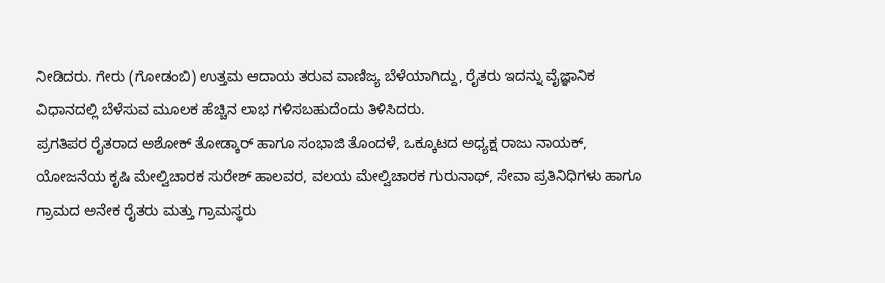ನೀಡಿದರು. ಗೇರು (ಗೋಡಂಬಿ) ಉತ್ತಮ ಆದಾಯ ತರುವ ವಾಣಿಜ್ಯ ಬೆಳೆಯಾಗಿದ್ದು, ರೈತರು ಇದನ್ನು ವೈಜ್ಞಾನಿಕ ವಿಧಾನದಲ್ಲಿ ಬೆಳೆಸುವ ಮೂಲಕ ಹೆಚ್ಚಿನ ಲಾಭ ಗಳಿಸಬಹುದೆಂದು ತಿಳಿಸಿದರು.
ಪ್ರಗತಿಪರ ರೈತರಾದ ಅಶೋಕ್ ತೋಡ್ಕಾರ್ ಹಾಗೂ ಸಂಭಾಜಿ ತೊಂದಳೆ, ಒಕ್ಕೂಟದ ಅಧ್ಯಕ್ಷ ರಾಜು ನಾಯಕ್, ಯೋಜನೆಯ ಕೃಷಿ ಮೇಲ್ವಿಚಾರಕ ಸುರೇಶ್ ಹಾಲವರ, ವಲಯ ಮೇಲ್ವಿಚಾರಕ ಗುರುನಾಥ್, ಸೇವಾ ಪ್ರತಿನಿಧಿಗಳು ಹಾಗೂ ಗ್ರಾಮದ ಅನೇಕ ರೈತರು ಮತ್ತು ಗ್ರಾಮಸ್ಥರು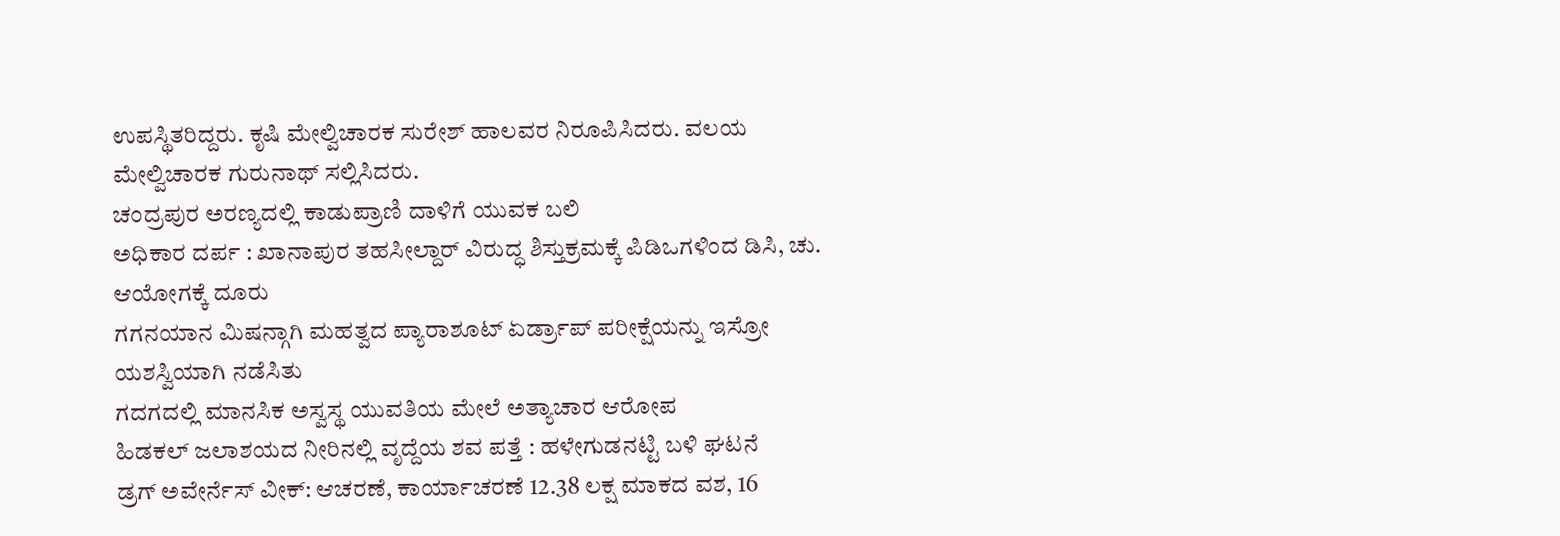ಉಪಸ್ಥಿತರಿದ್ದರು. ಕೃಷಿ ಮೇಲ್ವಿಚಾರಕ ಸುರೇಶ್ ಹಾಲವರ ನಿರೂಪಿಸಿದರು. ವಲಯ ಮೇಲ್ವಿಚಾರಕ ಗುರುನಾಥ್ ಸಲ್ಲಿಸಿದರು.
ಚಂದ್ರಪುರ ಅರಣ್ಯದಲ್ಲಿ ಕಾಡುಪ್ರಾಣಿ ದಾಳಿಗೆ ಯುವಕ ಬಲಿ
ಅಧಿಕಾರ ದರ್ಪ : ಖಾನಾಪುರ ತಹಸೀಲ್ದಾರ್ ವಿರುದ್ಧ ಶಿಸ್ತುಕ್ರಮಕ್ಕೆ ಪಿಡಿಒಗಳಿಂದ ಡಿಸಿ, ಚು. ಆಯೋಗಕ್ಕೆ ದೂರು
ಗಗನಯಾನ ಮಿಷನ್ಗಾಗಿ ಮಹತ್ವದ ಪ್ಯಾರಾಶೂಟ್ ಏರ್ಡ್ರಾಪ್ ಪರೀಕ್ಷೆಯನ್ನು ಇಸ್ರೋ ಯಶಸ್ವಿಯಾಗಿ ನಡೆಸಿತು
ಗದಗದಲ್ಲಿ ಮಾನಸಿಕ ಅಸ್ವಸ್ಥ ಯುವತಿಯ ಮೇಲೆ ಅತ್ಯಾಚಾರ ಆರೋಪ
ಹಿಡಕಲ್ ಜಲಾಶಯದ ನೀರಿನಲ್ಲಿ ವೃದ್ದೆಯ ಶವ ಪತ್ತೆ : ಹಳೇಗುಡನಟ್ಟಿ ಬಳಿ ಘಟನೆ
ಡ್ರಗ್ ಅವೇರ್ನೆಸ್ ವೀಕ್: ಆಚರಣೆ, ಕಾರ್ಯಾಚರಣೆ 12.38 ಲಕ್ಷ ಮಾಕದ ವಶ, 16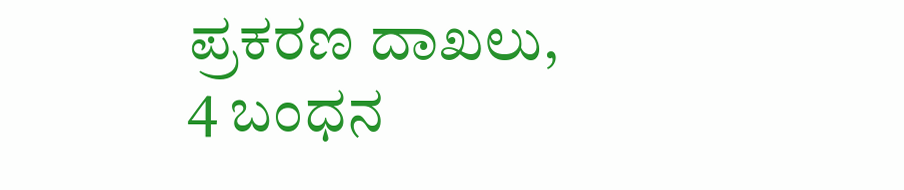ಪ್ರಕರಣ ದಾಖಲು, 4 ಬಂಧನ